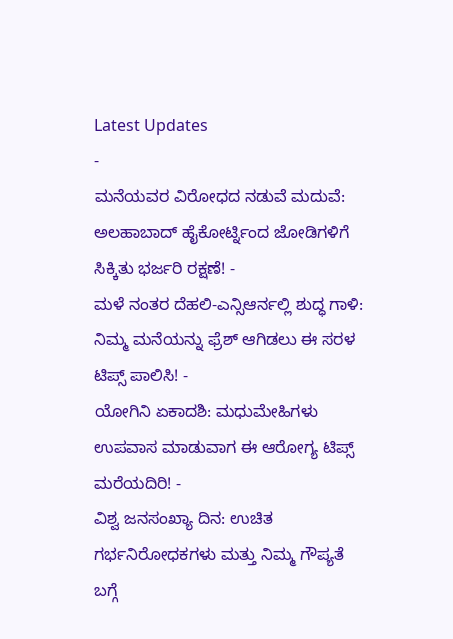Latest Updates
-
ಮನೆಯವರ ವಿರೋಧದ ನಡುವೆ ಮದುವೆ: ಅಲಹಾಬಾದ್ ಹೈಕೋರ್ಟ್ನಿಂದ ಜೋಡಿಗಳಿಗೆ ಸಿಕ್ಕಿತು ಭರ್ಜರಿ ರಕ್ಷಣೆ! -
ಮಳೆ ನಂತರ ದೆಹಲಿ-ಎನ್ಸಿಆರ್ನಲ್ಲಿ ಶುದ್ಧ ಗಾಳಿ: ನಿಮ್ಮ ಮನೆಯನ್ನು ಫ್ರೆಶ್ ಆಗಿಡಲು ಈ ಸರಳ ಟಿಪ್ಸ್ ಪಾಲಿಸಿ! -
ಯೋಗಿನಿ ಏಕಾದಶಿ: ಮಧುಮೇಹಿಗಳು ಉಪವಾಸ ಮಾಡುವಾಗ ಈ ಆರೋಗ್ಯ ಟಿಪ್ಸ್ ಮರೆಯದಿರಿ! -
ವಿಶ್ವ ಜನಸಂಖ್ಯಾ ದಿನ: ಉಚಿತ ಗರ್ಭನಿರೋಧಕಗಳು ಮತ್ತು ನಿಮ್ಮ ಗೌಪ್ಯತೆ ಬಗ್ಗೆ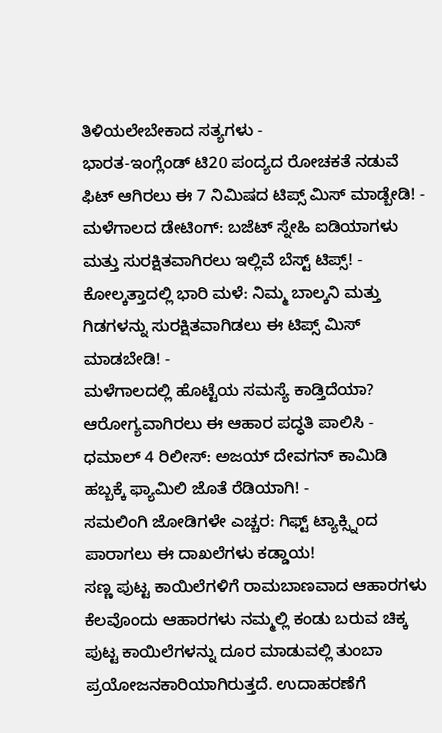ತಿಳಿಯಲೇಬೇಕಾದ ಸತ್ಯಗಳು -
ಭಾರತ-ಇಂಗ್ಲೆಂಡ್ ಟಿ20 ಪಂದ್ಯದ ರೋಚಕತೆ ನಡುವೆ ಫಿಟ್ ಆಗಿರಲು ಈ 7 ನಿಮಿಷದ ಟಿಪ್ಸ್ ಮಿಸ್ ಮಾಡ್ಬೇಡಿ! -
ಮಳೆಗಾಲದ ಡೇಟಿಂಗ್: ಬಜೆಟ್ ಸ್ನೇಹಿ ಐಡಿಯಾಗಳು ಮತ್ತು ಸುರಕ್ಷಿತವಾಗಿರಲು ಇಲ್ಲಿವೆ ಬೆಸ್ಟ್ ಟಿಪ್ಸ್! -
ಕೋಲ್ಕತ್ತಾದಲ್ಲಿ ಭಾರಿ ಮಳೆ: ನಿಮ್ಮ ಬಾಲ್ಕನಿ ಮತ್ತು ಗಿಡಗಳನ್ನು ಸುರಕ್ಷಿತವಾಗಿಡಲು ಈ ಟಿಪ್ಸ್ ಮಿಸ್ ಮಾಡಬೇಡಿ! -
ಮಳೆಗಾಲದಲ್ಲಿ ಹೊಟ್ಟೆಯ ಸಮಸ್ಯೆ ಕಾಡ್ತಿದೆಯಾ? ಆರೋಗ್ಯವಾಗಿರಲು ಈ ಆಹಾರ ಪದ್ಧತಿ ಪಾಲಿಸಿ -
ಧಮಾಲ್ 4 ರಿಲೀಸ್: ಅಜಯ್ ದೇವಗನ್ ಕಾಮಿಡಿ ಹಬ್ಬಕ್ಕೆ ಫ್ಯಾಮಿಲಿ ಜೊತೆ ರೆಡಿಯಾಗಿ! -
ಸಮಲಿಂಗಿ ಜೋಡಿಗಳೇ ಎಚ್ಚರ: ಗಿಫ್ಟ್ ಟ್ಯಾಕ್ಸ್ನಿಂದ ಪಾರಾಗಲು ಈ ದಾಖಲೆಗಳು ಕಡ್ಡಾಯ!
ಸಣ್ಣ ಪುಟ್ಟ ಕಾಯಿಲೆಗಳಿಗೆ ರಾಮಬಾಣವಾದ ಆಹಾರಗಳು
ಕೆಲವೊಂದು ಆಹಾರಗಳು ನಮ್ಮಲ್ಲಿ ಕಂಡು ಬರುವ ಚಿಕ್ಕ ಪುಟ್ಟ ಕಾಯಿಲೆಗಳನ್ನು ದೂರ ಮಾಡುವಲ್ಲಿ ತುಂಬಾ ಪ್ರಯೋಜನಕಾರಿಯಾಗಿರುತ್ತದೆ. ಉದಾಹರಣೆಗೆ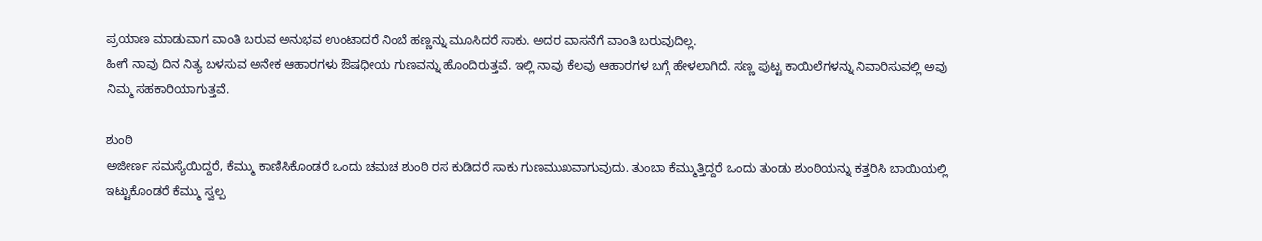ಪ್ರಯಾಣ ಮಾಡುವಾಗ ವಾಂತಿ ಬರುವ ಅನುಭವ ಉಂಟಾದರೆ ನಿಂಬೆ ಹಣ್ಣನ್ನು ಮೂಸಿದರೆ ಸಾಕು. ಅದರ ವಾಸನೆಗೆ ವಾಂತಿ ಬರುವುದಿಲ್ಲ.
ಹೀಗೆ ನಾವು ದಿನ ನಿತ್ಯ ಬಳಸುವ ಅನೇಕ ಆಹಾರಗಳು ಔಷಧೀಯ ಗುಣವನ್ನು ಹೊಂದಿರುತ್ತವೆ. ಇಲ್ಲಿ ನಾವು ಕೆಲವು ಆಹಾರಗಳ ಬಗ್ಗೆ ಹೇಳಲಾಗಿದೆ. ಸಣ್ಣ ಪುಟ್ಟ ಕಾಯಿಲೆಗಳನ್ನು ನಿವಾರಿಸುವಲ್ಲಿ ಅವು ನಿಮ್ಮ ಸಹಕಾರಿಯಾಗುತ್ತವೆ.

ಶುಂಠಿ
ಅಜೀರ್ಣ ಸಮಸ್ಯೆಯಿದ್ದರೆ, ಕೆಮ್ಮು ಕಾಣಿಸಿಕೊಂಡರೆ ಒಂದು ಚಮಚ ಶುಂಠಿ ರಸ ಕುಡಿದರೆ ಸಾಕು ಗುಣಮುಖವಾಗುವುದು. ತುಂಬಾ ಕೆಮ್ಮುತ್ತಿದ್ದರೆ ಒಂದು ತುಂಡು ಶುಂಠಿಯನ್ನು ಕತ್ತರಿಸಿ ಬಾಯಿಯಲ್ಲಿ ಇಟ್ಟುಕೊಂಡರೆ ಕೆಮ್ಮು ಸ್ವಲ್ಪ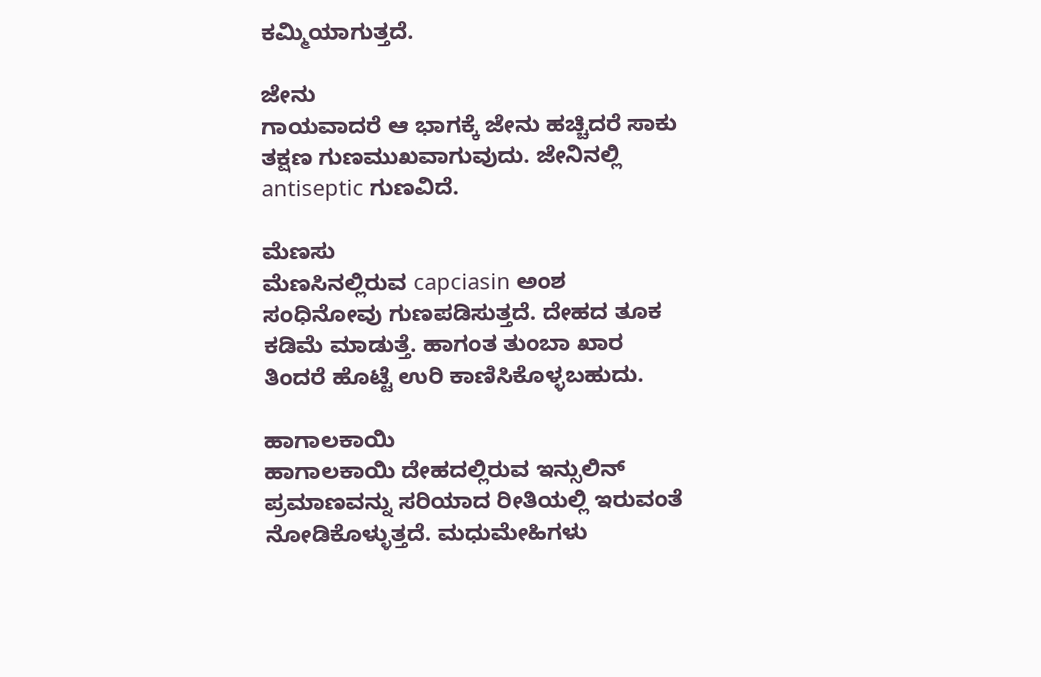ಕಮ್ಮಿಯಾಗುತ್ತದೆ.

ಜೇನು
ಗಾಯವಾದರೆ ಆ ಭಾಗಕ್ಕೆ ಜೇನು ಹಚ್ಚಿದರೆ ಸಾಕು ತಕ್ಷಣ ಗುಣಮುಖವಾಗುವುದು. ಜೇನಿನಲ್ಲಿ antiseptic ಗುಣವಿದೆ.

ಮೆಣಸು
ಮೆಣಸಿನಲ್ಲಿರುವ capciasin ಅಂಶ ಸಂಧಿನೋವು ಗುಣಪಡಿಸುತ್ತದೆ. ದೇಹದ ತೂಕ ಕಡಿಮೆ ಮಾಡುತ್ತೆ. ಹಾಗಂತ ತುಂಬಾ ಖಾರ ತಿಂದರೆ ಹೊಟ್ಟೆ ಉರಿ ಕಾಣಿಸಿಕೊಳ್ಳಬಹುದು.

ಹಾಗಾಲಕಾಯಿ
ಹಾಗಾಲಕಾಯಿ ದೇಹದಲ್ಲಿರುವ ಇನ್ಸುಲಿನ್ ಪ್ರಮಾಣವನ್ನು ಸರಿಯಾದ ರೀತಿಯಲ್ಲಿ ಇರುವಂತೆ ನೋಡಿಕೊಳ್ಳುತ್ತದೆ. ಮಧುಮೇಹಿಗಳು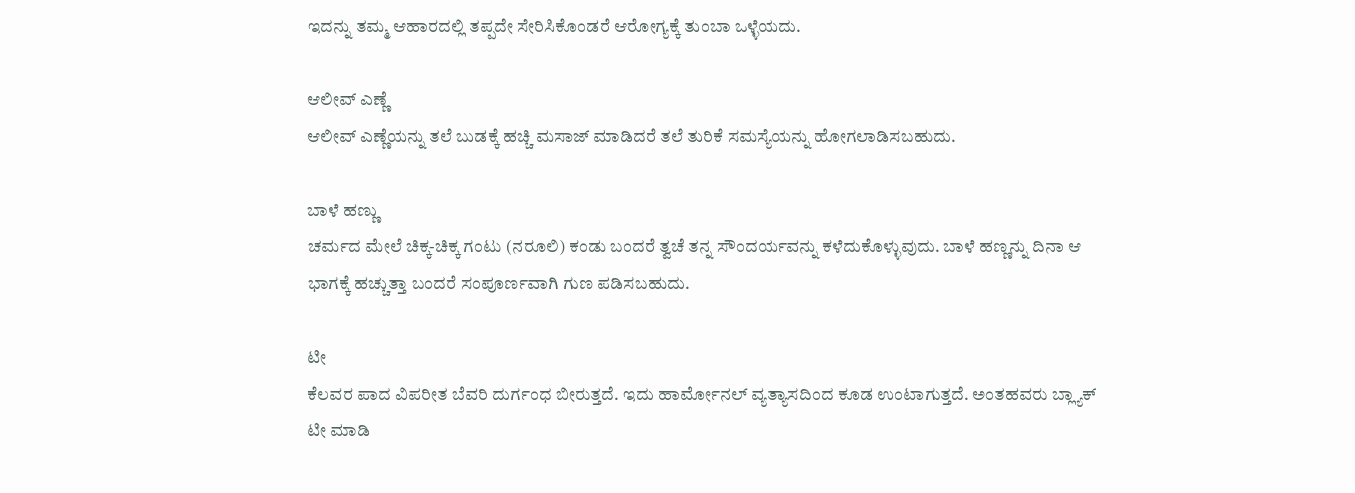ಇದನ್ನು ತಮ್ಮ ಆಹಾರದಲ್ಲಿ ತಪ್ಪದೇ ಸೇರಿಸಿಕೊಂಡರೆ ಆರೋಗ್ಯಕ್ಕೆ ತುಂಬಾ ಒಳ್ಳೆಯದು.

ಆಲೀವ್ ಎಣ್ಣೆ
ಆಲೀವ್ ಎಣ್ಣೆಯನ್ನು ತಲೆ ಬುಡಕ್ಕೆ ಹಚ್ಚಿ ಮಸಾಜ್ ಮಾಡಿದರೆ ತಲೆ ತುರಿಕೆ ಸಮಸ್ಯೆಯನ್ನು ಹೋಗಲಾಡಿಸಬಹುದು.

ಬಾಳೆ ಹಣ್ಣು
ಚರ್ಮದ ಮೇಲೆ ಚಿಕ್ಕ-ಚಿಕ್ಕ ಗಂಟು (ನರೂಲಿ) ಕಂಡು ಬಂದರೆ ತ್ವಚೆ ತನ್ನ ಸೌಂದರ್ಯವನ್ನು ಕಳೆದುಕೊಳ್ಳುವುದು. ಬಾಳೆ ಹಣ್ಣನ್ನು ದಿನಾ ಆ ಭಾಗಕ್ಕೆ ಹಚ್ಚುತ್ತಾ ಬಂದರೆ ಸಂಪೂರ್ಣವಾಗಿ ಗುಣ ಪಡಿಸಬಹುದು.

ಟೀ
ಕೆಲವರ ಪಾದ ವಿಪರೀತ ಬೆವರಿ ದುರ್ಗಂಧ ಬೀರುತ್ತದೆ. ಇದು ಹಾರ್ಮೋನಲ್ ವ್ಯತ್ಯಾಸದಿಂದ ಕೂಡ ಉಂಟಾಗುತ್ತದೆ. ಅಂತಹವರು ಬ್ಲ್ಯಾಕ್ ಟೀ ಮಾಡಿ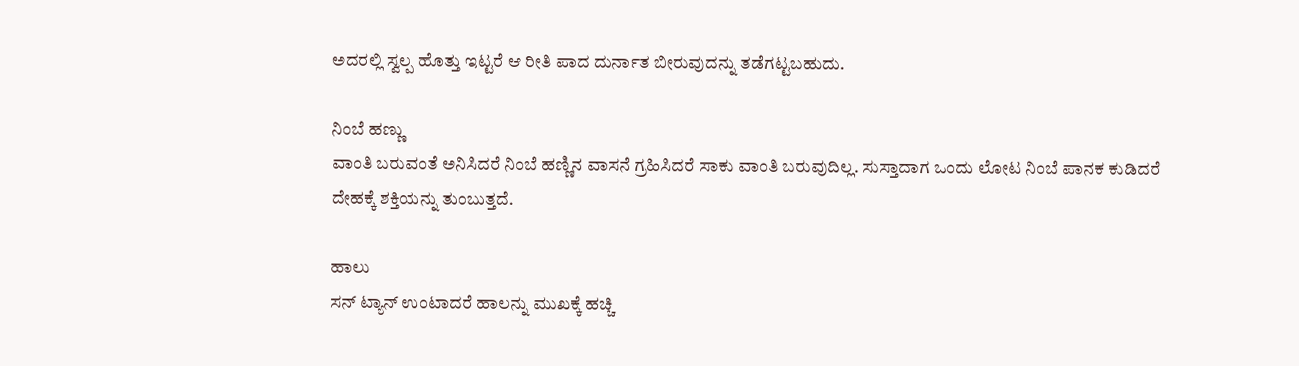ಅದರಲ್ಲಿ ಸ್ವಲ್ಪ ಹೊತ್ತು ಇಟ್ಟರೆ ಆ ರೀತಿ ಪಾದ ದುರ್ನಾತ ಬೀರುವುದನ್ನು ತಡೆಗಟ್ಟಬಹುದು.

ನಿಂಬೆ ಹಣ್ಣು
ವಾಂತಿ ಬರುವಂತೆ ಅನಿಸಿದರೆ ನಿಂಬೆ ಹಣ್ಣಿನ ವಾಸನೆ ಗ್ರಹಿಸಿದರೆ ಸಾಕು ವಾಂತಿ ಬರುವುದಿಲ್ಲ. ಸುಸ್ತಾದಾಗ ಒಂದು ಲೋಟ ನಿಂಬೆ ಪಾನಕ ಕುಡಿದರೆ ದೇಹಕ್ಕೆ ಶಕ್ತಿಯನ್ನು ತುಂಬುತ್ತದೆ.

ಹಾಲು
ಸನ್ ಟ್ಯಾನ್ ಉಂಟಾದರೆ ಹಾಲನ್ನು ಮುಖಕ್ಕೆ ಹಚ್ಚಿ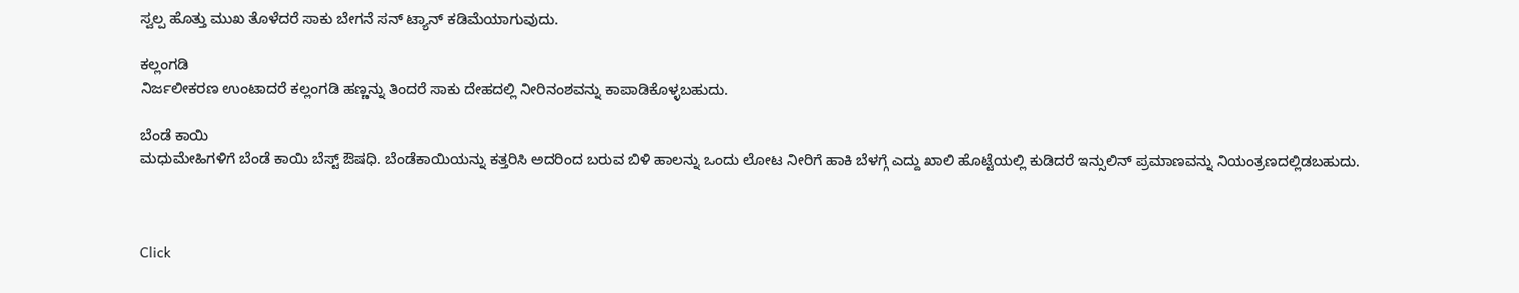ಸ್ವಲ್ಪ ಹೊತ್ತು ಮುಖ ತೊಳೆದರೆ ಸಾಕು ಬೇಗನೆ ಸನ್ ಟ್ಯಾನ್ ಕಡಿಮೆಯಾಗುವುದು.

ಕಲ್ಲಂಗಡಿ
ನಿರ್ಜಲೀಕರಣ ಉಂಟಾದರೆ ಕಲ್ಲಂಗಡಿ ಹಣ್ಣನ್ನು ತಿಂದರೆ ಸಾಕು ದೇಹದಲ್ಲಿ ನೀರಿನಂಶವನ್ನು ಕಾಪಾಡಿಕೊಳ್ಳಬಹುದು.

ಬೆಂಡೆ ಕಾಯಿ
ಮಧುಮೇಹಿಗಳಿಗೆ ಬೆಂಡೆ ಕಾಯಿ ಬೆಸ್ಟ್ ಔಷಧಿ. ಬೆಂಡೆಕಾಯಿಯನ್ನು ಕತ್ತರಿಸಿ ಅದರಿಂದ ಬರುವ ಬಿಳಿ ಹಾಲನ್ನು ಒಂದು ಲೋಟ ನೀರಿಗೆ ಹಾಕಿ ಬೆಳಗ್ಗೆ ಎದ್ದು ಖಾಲಿ ಹೊಟ್ಟೆಯಲ್ಲಿ ಕುಡಿದರೆ ಇನ್ಸುಲಿನ್ ಪ್ರಮಾಣವನ್ನು ನಿಯಂತ್ರಣದಲ್ಲಿಡಬಹುದು.



Click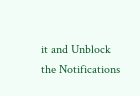it and Unblock the Notifications